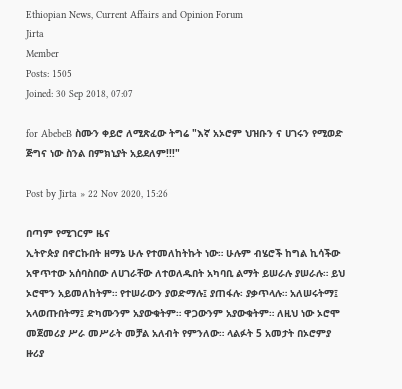Ethiopian News, Current Affairs and Opinion Forum
Jirta
Member
Posts: 1505
Joined: 30 Sep 2018, 07:07

for AbebeB ስሙን ቀይሮ ለሚጽፈው ትግሬ "እኛ አኦሮም ህዝቡን ና ሀገሩን የሚወድ ጅግና ነው ስንል በምክኒያት አይደለም!!!"

Post by Jirta » 22 Nov 2020, 15:26

በጣም የሚገርም ዜና
ኢትዮጵያ በኖርኩበት ዘማኔ ሁሉ የተመለከትኩት ነው። ሁሉም ብሄሮች ከግል ኪሳችው አዋጥተው አሰባስበው ለሀገራቸው ለተወለዱበት አካባቢ ልማት ይሠራሉ ያሠራሉ። ይህ ኦሮሞን አይመለከትም። የተሠራውን ያወድማሉ፤ ያጠፋሉ፡ ያቃጥላሉ። አለሠሩትማ፤ አላወጡበትማ፤ ድካሙንም አያውቁትም። ዋጋውንም አያውቁትም። ለዚህ ነው ኦሮሞ መጀመሪያ ሥራ መሥራት መቻል አለብት የምንለው። ላልፉት 5 አመታት በኦሮምያ ዙሪያ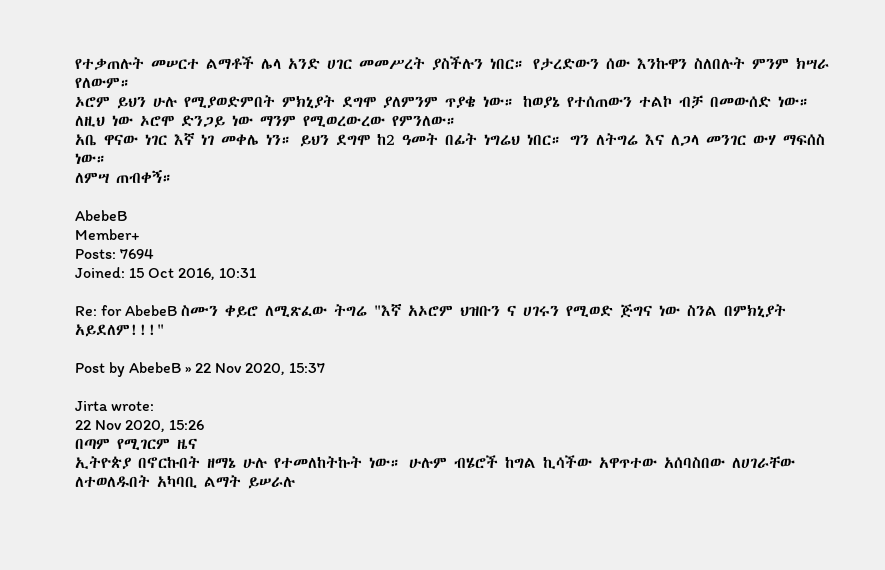የተቃጠሉት መሠርተ ልማቶች ሌላ አንድ ሀገር መመሥረት ያስችሉን ነበር። የታረድውን ሰው እንኩዋን ስለበሉት ምንም ክሣራ የለውም።
ኦሮም ይህን ሁሉ የሚያወድምበት ምክኒያት ደግሞ ያለምንም ጥያቄ ነው። ከወያኔ የተሰጠውን ተልኮ ብቻ በመውሰድ ነው። ለዚህ ነው ኦሮሞ ድንጋይ ነው ማንም የሚወረውረው የምንለው።
አቤ ዋናው ነገር እኛ ነገ መቀሌ ነን። ይህን ደግሞ ከ2 ዓመት በፊት ነግሬህ ነበር። ግን ለትግሬ እና ለጋላ መንገር ውሃ ማፍሰስ ነው።
ለምሣ ጠብቀኝ።

AbebeB
Member+
Posts: 7694
Joined: 15 Oct 2016, 10:31

Re: for AbebeB ስሙን ቀይሮ ለሚጽፈው ትግሬ "እኛ አኦሮም ህዝቡን ና ሀገሩን የሚወድ ጅግና ነው ስንል በምክኒያት አይደለም!!!"

Post by AbebeB » 22 Nov 2020, 15:37

Jirta wrote:
22 Nov 2020, 15:26
በጣም የሚገርም ዜና
ኢትዮጵያ በኖርኩበት ዘማኔ ሁሉ የተመለከትኩት ነው። ሁሉም ብሄሮች ከግል ኪሳችው አዋጥተው አሰባስበው ለሀገራቸው ለተወለዱበት አካባቢ ልማት ይሠራሉ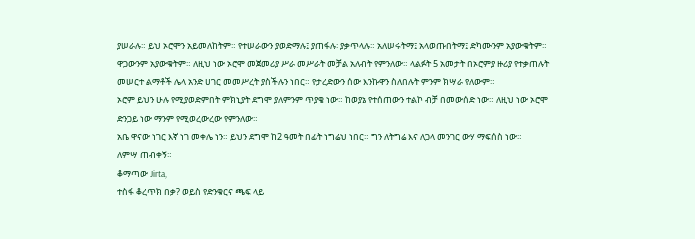ያሠራሉ። ይህ ኦሮሞን አይመለከትም። የተሠራውን ያወድማሉ፤ ያጠፋሉ፡ ያቃጥላሉ። አለሠሩትማ፤ አላወጡበትማ፤ ድካሙንም አያውቁትም። ዋጋውንም አያውቁትም። ለዚህ ነው ኦሮሞ መጀመሪያ ሥራ መሥራት መቻል አለብት የምንለው። ላልፉት 5 አመታት በኦሮምያ ዙሪያ የተቃጠሉት መሠርተ ልማቶች ሌላ አንድ ሀገር መመሥረት ያስችሉን ነበር። የታረድውን ሰው እንኩዋን ስለበሉት ምንም ክሣራ የለውም።
ኦሮም ይህን ሁሉ የሚያወድምበት ምክኒያት ደግሞ ያለምንም ጥያቄ ነው። ከወያኔ የተሰጠውን ተልኮ ብቻ በመውሰድ ነው። ለዚህ ነው ኦሮሞ ድንጋይ ነው ማንም የሚወረውረው የምንለው።
አቤ ዋናው ነገር እኛ ነገ መቀሌ ነን። ይህን ደግሞ ከ2 ዓመት በፊት ነግሬህ ነበር። ግን ለትግሬ እና ለጋላ መንገር ውሃ ማፍሰስ ነው።
ለምሣ ጠብቀኝ።
ቆማጣው Jirta,
ተስፋ ቆረጥክ በቃ? ወይስ የድንቁርና ጫፍ ላይ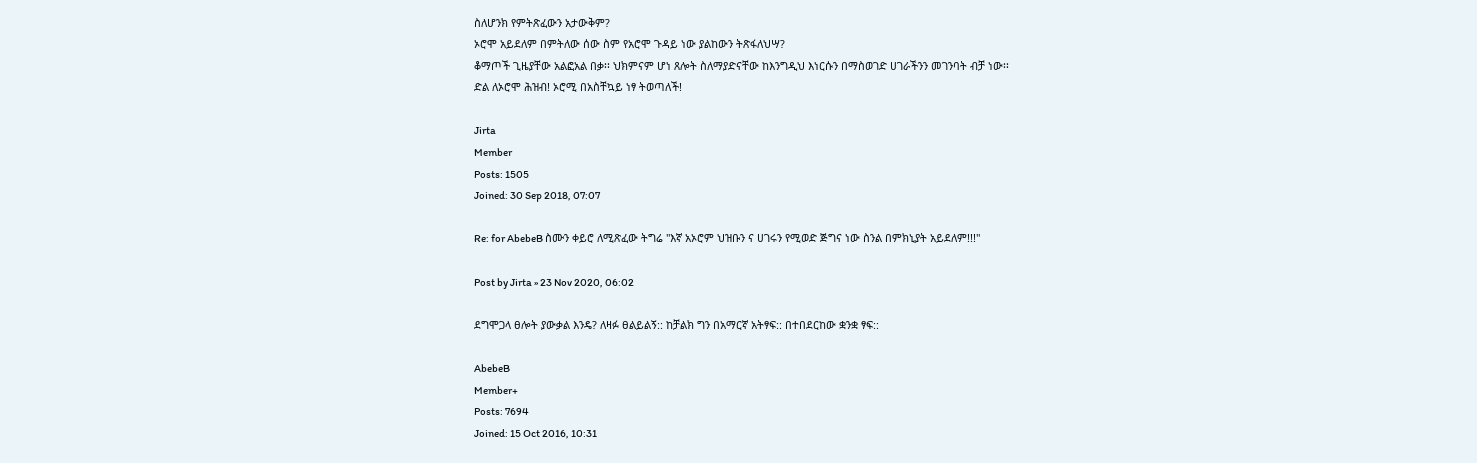ስለሆንክ የምትጽፈውን አታውቅም?
ኦሮሞ አይደለም በምትለው ሰው ስም የአሮሞ ጉዳይ ነው ያልከውን ትጽፋለህሣ?
ቆማጦች ጊዜያቸው አልፎአል በቃ፡፡ ህክምናም ሆነ ጸሎት ስለማያድናቸው ከእንግዲህ እነርሱን በማስወገድ ሀገራችንን መገንባት ብቻ ነው፡፡
ድል ለኦሮሞ ሕዝብ! ኦሮሚ በአስቸኳይ ነፃ ትወጣለች!

Jirta
Member
Posts: 1505
Joined: 30 Sep 2018, 07:07

Re: for AbebeB ስሙን ቀይሮ ለሚጽፈው ትግሬ "እኛ አኦሮም ህዝቡን ና ሀገሩን የሚወድ ጅግና ነው ስንል በምክኒያት አይደለም!!!"

Post by Jirta » 23 Nov 2020, 06:02

ደግሞጋላ ፀሎት ያውቃል እንዴ? ለዛፉ ፀልይልኝ:: ከቻልክ ግን በአማርኛ አትፃፍ:: በተበደርከው ቋንቋ ፃፍ::

AbebeB
Member+
Posts: 7694
Joined: 15 Oct 2016, 10:31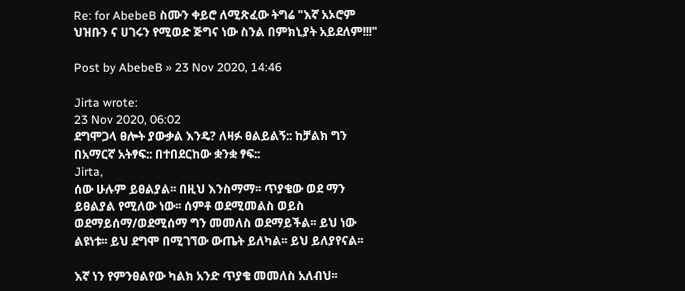Re: for AbebeB ስሙን ቀይሮ ለሚጽፈው ትግሬ "እኛ አኦሮም ህዝቡን ና ሀገሩን የሚወድ ጅግና ነው ስንል በምክኒያት አይደለም!!!"

Post by AbebeB » 23 Nov 2020, 14:46

Jirta wrote:
23 Nov 2020, 06:02
ደግሞጋላ ፀሎት ያውቃል እንዴ? ለዛፉ ፀልይልኝ:: ከቻልክ ግን በአማርኛ አትፃፍ:: በተበደርከው ቋንቋ ፃፍ::
Jirta,
ሰው ሁሉም ይፀልያል፡፡ በዚህ እንስማማ፡፡ ጥያቄው ወደ ማን ይፀልያል የሚለው ነው፡፡ ሰምቶ ወደሚመልስ ወይስ ወደማይሰማ/ወደሚሰማ ግን መመለስ ወደማይችል፡፡ ይህ ነው ልዩነቱ፡፡ ይህ ደግሞ በሚገኘው ውጤት ይለካል፡፡ ይህ ይለያየናል፡፡

እኛ ነን የምንፀልየው ካልክ አንድ ጥያቄ መመለስ አለብህ፡፡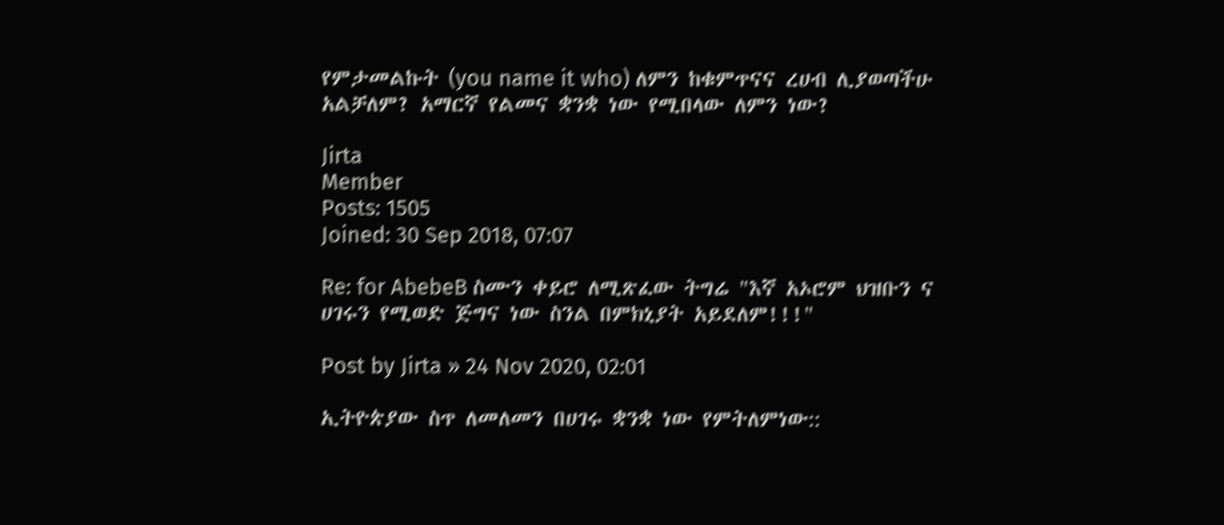የምታመልኩት (you name it who) ለምን ከቁምጥናና ረሀብ ሊያወጣችሁ አልቻለም? አማርኛ የልመና ቋንቋ ነው የሚበላው ለምን ነው?

Jirta
Member
Posts: 1505
Joined: 30 Sep 2018, 07:07

Re: for AbebeB ስሙን ቀይሮ ለሚጽፈው ትግሬ "እኛ አኦሮም ህዝቡን ና ሀገሩን የሚወድ ጅግና ነው ስንል በምክኒያት አይደለም!!!"

Post by Jirta » 24 Nov 2020, 02:01

ኢትዮጵያው ስጥ ለመለመን በሀገሩ ቋንቋ ነው የምትለምነው::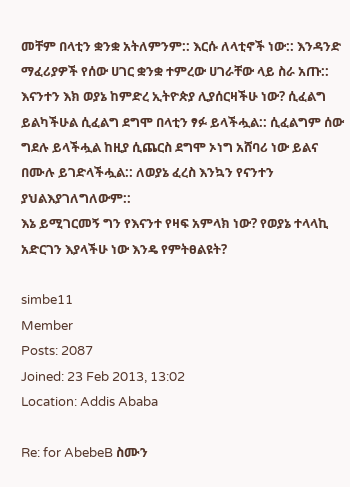መቸም በላቲን ቋንቋ አትለምንም:: እርሱ ለላቲኖች ነው:: እንዳንድ ማፈሪያዎች የሰው ሀገር ቋንቋ ተምረው ሀገራቸው ላይ ስራ አጡ:: እናንተን እክ ወያኔ ከምድረ ኢትዮጵያ ሊያሰርዛችሁ ነው? ሲፈልግ ይልካችሁል ሲፈልግ ደግሞ በላቲን ፃፉ ይላችሗል:: ሲፈልግም ሰው ግደሉ ይላችሗል ከዚያ ሲጨርስ ደግሞ ኦነግ አሸባሪ ነው ይልና በሙሉ ይገድላችሗል:: ለወያኔ ፈረስ እንኳን የናንተን ያህልእያገለግለውም::
እኔ ይሚገርመኝ ግን የእናንተ የዛፍ አምላክ ነው? የወያኔ ተላላኪ አድርገን እያላችሁ ነው እንዴ የምትፀልዩት?

simbe11
Member
Posts: 2087
Joined: 23 Feb 2013, 13:02
Location: Addis Ababa

Re: for AbebeB ስሙን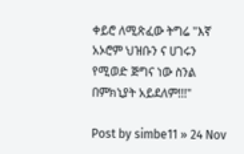ቀይሮ ለሚጽፈው ትግሬ "እኛ አኦሮም ህዝቡን ና ሀገሩን የሚወድ ጅግና ነው ስንል በምክኒያት አይደለም!!!"

Post by simbe11 » 24 Nov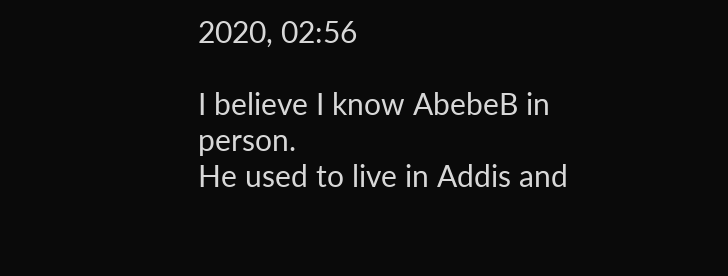2020, 02:56

I believe I know AbebeB in person.
He used to live in Addis and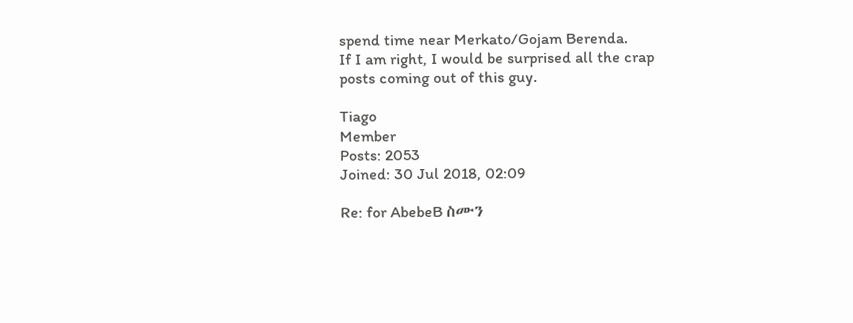spend time near Merkato/Gojam Berenda.
If I am right, I would be surprised all the crap posts coming out of this guy.

Tiago
Member
Posts: 2053
Joined: 30 Jul 2018, 02:09

Re: for AbebeB ስሙን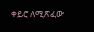ቀይሮ ለሚጽፈው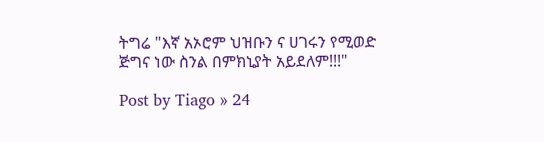ትግሬ "እኛ አኦሮም ህዝቡን ና ሀገሩን የሚወድ ጅግና ነው ስንል በምክኒያት አይደለም!!!"

Post by Tiago » 24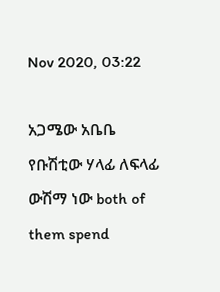Nov 2020, 03:22

አጋሜው አቤቤ የቡሽቲው ሃላፊ ለፍላፊ ውሽማ ነው both of them spend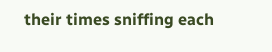their times sniffing each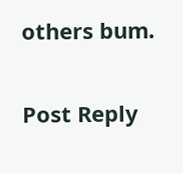others bum.

Post Reply